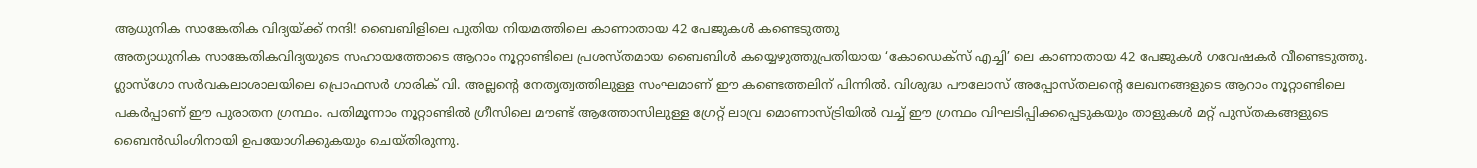ആധുനിക സാങ്കേതിക വിദ്യയ്ക്ക് നന്ദി! ബൈബിളിലെ പുതിയ നിയമത്തിലെ കാണാതായ 42 പേജുകൾ കണ്ടെടുത്തു
അത്യാധുനിക സാങ്കേതികവിദ്യയുടെ സഹായത്തോടെ ആറാം നൂറ്റാണ്ടിലെ പ്രശസ്തമായ ബൈബിൾ കയ്യെഴുത്തുപ്രതിയായ ‘കോഡെക്സ് എച്ചി’ ലെ കാണാതായ 42 പേജുകൾ ഗവേഷകർ വീണ്ടെടുത്തു.
ഗ്ലാസ്ഗോ സർവകലാശാലയിലെ പ്രൊഫസർ ഗാരിക് വി. അല്ലന്റെ നേതൃത്വത്തിലുള്ള സംഘമാണ് ഈ കണ്ടെത്തലിന് പിന്നിൽ. വിശുദ്ധ പൗലോസ് അപ്പോസ്തലന്റെ ലേഖനങ്ങളുടെ ആറാം നൂറ്റാണ്ടിലെ പകർപ്പാണ് ഈ പുരാതന ഗ്രന്ഥം. പതിമൂന്നാം നൂറ്റാണ്ടിൽ ഗ്രീസിലെ മൗണ്ട് ആത്തോസിലുള്ള ഗ്രേറ്റ് ലാവ്ര മൊണാസ്ട്രിയിൽ വച്ച് ഈ ഗ്രന്ഥം വിഘടിപ്പിക്കപ്പെടുകയും താളുകൾ മറ്റ് പുസ്തകങ്ങളുടെ ബൈൻഡിംഗിനായി ഉപയോഗിക്കുകയും ചെയ്തിരുന്നു.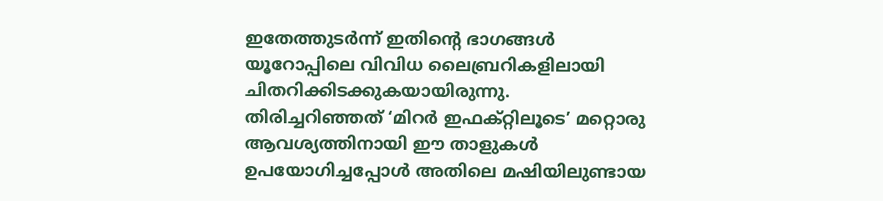ഇതേത്തുടർന്ന് ഇതിന്റെ ഭാഗങ്ങൾ യൂറോപ്പിലെ വിവിധ ലൈബ്രറികളിലായി ചിതറിക്കിടക്കുകയായിരുന്നു.
തിരിച്ചറിഞ്ഞത് ‘മിറർ ഇഫക്റ്റിലൂടെ’ മറ്റൊരു ആവശ്യത്തിനായി ഈ താളുകൾ ഉപയോഗിച്ചപ്പോൾ അതിലെ മഷിയിലുണ്ടായ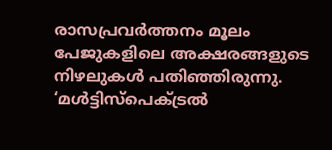രാസപ്രവർത്തനം മൂലം പേജുകളിലെ അക്ഷരങ്ങളുടെ നിഴലുകൾ പതിഞ്ഞിരുന്നു. ‘മൾട്ടിസ്പെക്ട്രൽ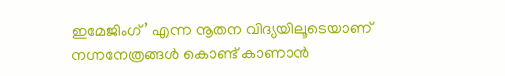ഇമേജിംഗ്’ എന്ന നൂതന വിദ്യയിലൂടെയാണ് നഗ്നനേത്രങ്ങൾ കൊണ്ട് കാണാൻ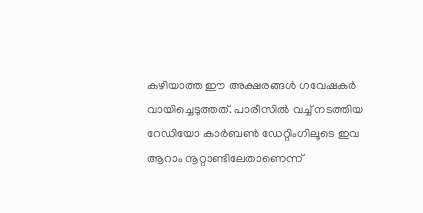കഴിയാത്ത ഈ അക്ഷരങ്ങൾ ഗവേഷകർ വായിച്ചെടുത്തത്. പാരീസിൽ വച്ച് നടത്തിയ റേഡിയോ കാർബൺ ഡേറ്റിംഗിലൂടെ ഇവ ആറാം നൂറ്റാണ്ടിലേതാണെന്ന്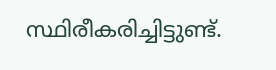സ്ഥിരീകരിച്ചിട്ടുണ്ട്.